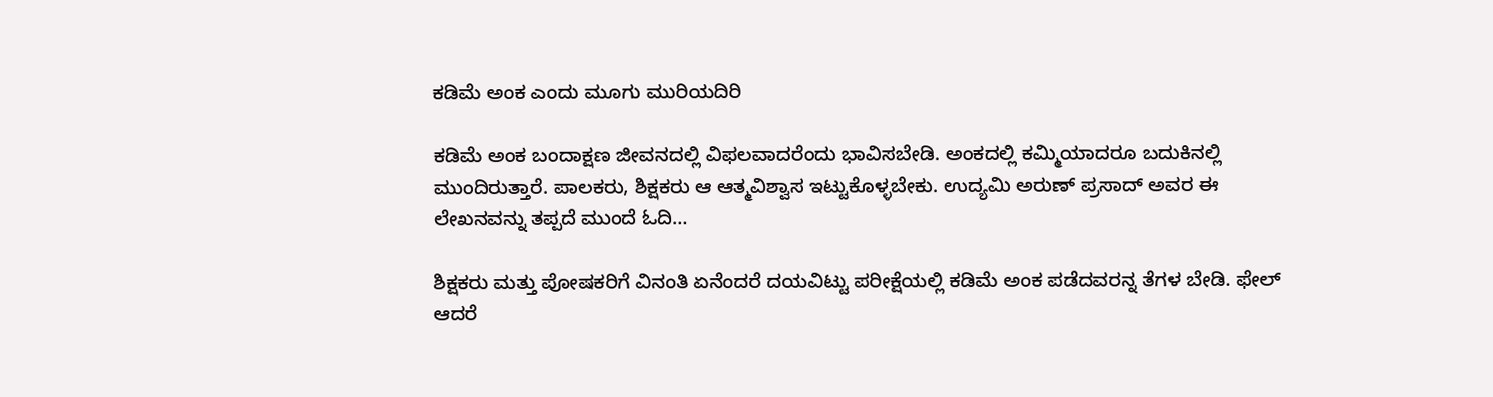ಕಡಿಮೆ ಅಂಕ ಎಂದು ಮೂಗು ಮುರಿಯದಿರಿ

ಕಡಿಮೆ ಅಂಕ ಬಂದಾಕ್ಷಣ ಜೀವನದಲ್ಲಿ ವಿಫಲವಾದರೆಂದು ಭಾವಿಸಬೇಡಿ. ಅಂಕದಲ್ಲಿ ಕಮ್ಮಿಯಾದರೂ ಬದುಕಿನಲ್ಲಿ ಮುಂದಿರುತ್ತಾರೆ. ಪಾಲಕರು, ಶಿಕ್ಷಕರು ಆ ಆತ್ಮವಿಶ್ವಾಸ ಇಟ್ಟುಕೊಳ್ಳಬೇಕು. ಉದ್ಯಮಿ ಅರುಣ್ ಪ್ರಸಾದ್ ಅವರ ಈ ಲೇಖನವನ್ನು ತಪ್ಪದೆ ಮುಂದೆ ಓದಿ…

ಶಿಕ್ಷಕರು ಮತ್ತು ಪೋಷಕರಿಗೆ ವಿನಂತಿ ಏನೆಂದರೆ ದಯವಿಟ್ಟು ಪರೀಕ್ಷೆಯಲ್ಲಿ ಕಡಿಮೆ ಅಂಕ ಪಡೆದವರನ್ನ ತೆಗಳ ಬೇಡಿ. ಫೇಲ್ ಆದರೆ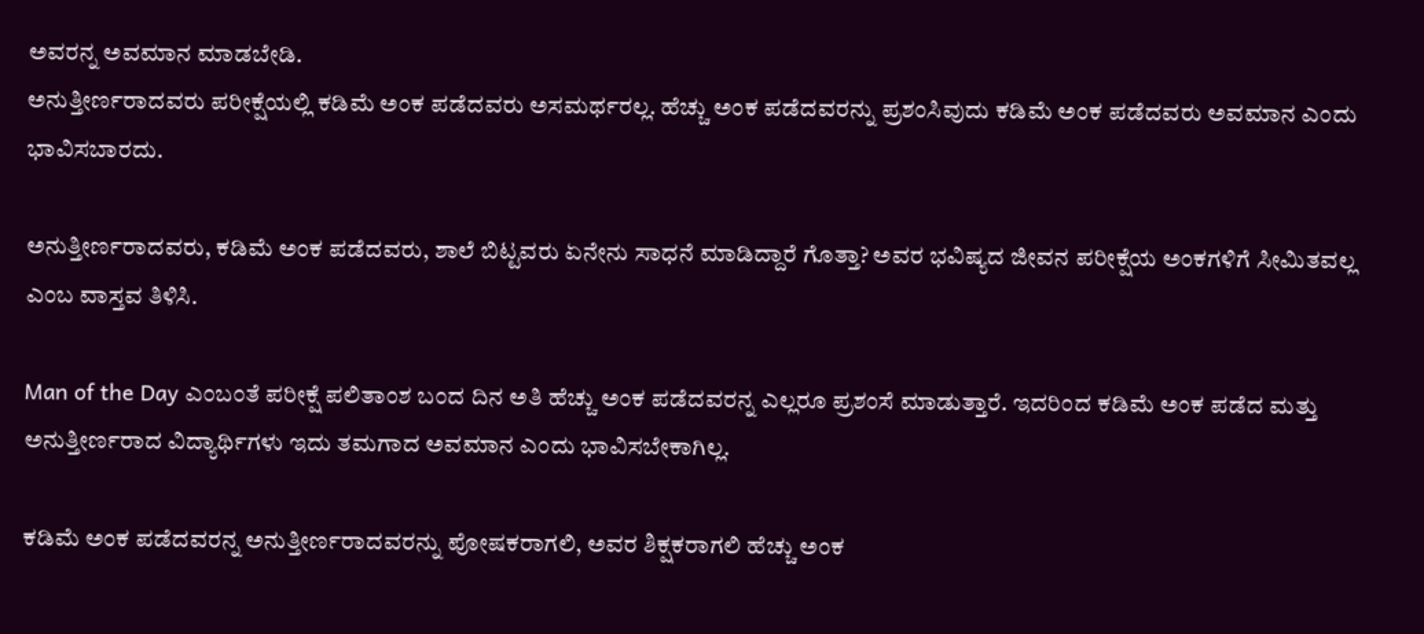ಅವರನ್ನ ಅವಮಾನ ಮಾಡಬೇಡಿ.
ಅನುತ್ತೀರ್ಣರಾದವರು ಪರೀಕ್ಷೆಯಲ್ಲಿ ಕಡಿಮೆ ಅಂಕ ಪಡೆದವರು ಅಸಮರ್ಥರಲ್ಲ. ಹೆಚ್ಚು ಅಂಕ ಪಡೆದವರನ್ನು ಪ್ರಶಂಸಿವುದು ಕಡಿಮೆ ಅಂಕ ಪಡೆದವರು ಅವಮಾನ ಎಂದು ಭಾವಿಸಬಾರದು.

ಅನುತ್ತೀರ್ಣರಾದವರು, ಕಡಿಮೆ ಅಂಕ ಪಡೆದವರು, ಶಾಲೆ ಬಿಟ್ಟವರು ಏನೇನು ಸಾಧನೆ ಮಾಡಿದ್ದಾರೆ ಗೊತ್ತಾ? ಅವರ ಭವಿಷ್ಯದ ಜೀವನ ಪರೀಕ್ಷೆಯ ಅಂಕಗಳಿಗೆ ಸೀಮಿತವಲ್ಲ ಎಂಬ ವಾಸ್ತವ ತಿಳಿಸಿ.

Man of the Day ಎಂಬಂತೆ ಪರೀಕ್ಷೆ ಪಲಿತಾಂಶ ಬಂದ ದಿನ ಅತಿ ಹೆಚ್ಚು ಅಂಕ ಪಡೆದವರನ್ನ ಎಲ್ಲರೂ ಪ್ರಶಂಸೆ ಮಾಡುತ್ತಾರೆ. ಇದರಿಂದ ಕಡಿಮೆ ಅಂಕ ಪಡೆದ ಮತ್ತು ಅನುತ್ತೀರ್ಣರಾದ ವಿದ್ಯಾರ್ಥಿಗಳು ಇದು ತಮಗಾದ ಅವಮಾನ ಎಂದು ಭಾವಿಸಬೇಕಾಗಿಲ್ಲ.

ಕಡಿಮೆ ಅಂಕ ಪಡೆದವರನ್ನ ಅನುತ್ತೀರ್ಣರಾದವರನ್ನು ಪೋಷಕರಾಗಲಿ, ಅವರ ಶಿಕ್ಷಕರಾಗಲಿ ಹೆಚ್ಚು ಅಂಕ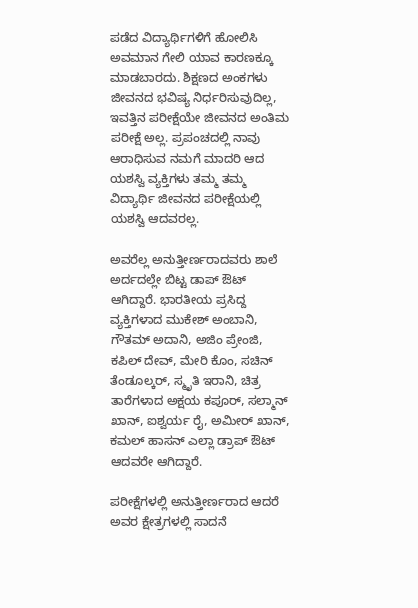ಪಡೆದ ವಿದ್ಯಾರ್ಥಿಗಳಿಗೆ ಹೋಲಿಸಿ ಅವಮಾನ ಗೇಲಿ ಯಾವ ಕಾರಣಕ್ಕೂ ಮಾಡಬಾರದು. ಶಿಕ್ಷಣದ ಅಂಕಗಳು ಜೀವನದ ಭವಿಷ್ಯ ನಿರ್ಧರಿಸುವುದಿಲ್ಲ, ಇವತ್ತಿನ ಪರೀಕ್ಷೆಯೇ ಜೀವನದ ಅಂತಿಮ ಪರೀಕ್ಷೆ ಅಲ್ಲ. ಪ್ರಪಂಚದಲ್ಲಿ ನಾವು ಆರಾಧಿಸುವ ನಮಗೆ ಮಾದರಿ ಆದ ಯಶಸ್ವಿ ವ್ಯಕ್ತಿಗಳು ತಮ್ಮ ತಮ್ಮ ವಿದ್ಯಾರ್ಥಿ ಜೀವನದ ಪರೀಕ್ಷೆಯಲ್ಲಿ ಯಶಸ್ವಿ ಆದವರಲ್ಲ.

ಅವರೆಲ್ಲ ಅನುತ್ತೀರ್ಣರಾದವರು ಶಾಲೆ ಅರ್ದದಲ್ಲೇ ಬಿಟ್ಟ ಡಾಪ್ ಔಟ್ ಆಗಿದ್ದಾರೆ. ಭಾರತೀಯ ಪ್ರಸಿದ್ದ ವ್ಯಕ್ತಿಗಳಾದ ಮುಕೇಶ್ ಅಂಬಾನಿ, ಗೌತಮ್ ಅದಾನಿ, ಅಜಿಂ ಪ್ರೇಂಜಿ, ಕಪಿಲ್ ದೇವ್, ಮೇರಿ ಕೊಂ, ಸಚಿನ್ ತೆಂಡೂಲ್ಕರ್, ಸ್ಮೃತಿ ಇರಾನಿ, ಚಿತ್ರ ತಾರೆಗಳಾದ ಅಕ್ಷಯ ಕಪೂರ್, ಸಲ್ಮಾನ್ ಖಾನ್, ಐಶ್ವರ್ಯ ರೈ, ಅಮೀರ್ ಖಾನ್, ಕಮಲ್ ಹಾಸನ್ ಎಲ್ಲಾ ಡ್ರಾಪ್ ಔಟ್ ಆದವರೇ ಆಗಿದ್ದಾರೆ.

ಪರೀಕ್ಷೆಗಳಲ್ಲಿ ಅನುತ್ತೀರ್ಣರಾದ ಆದರೆ ಅವರ ಕ್ಷೇತ್ರಗಳಲ್ಲಿ ಸಾದನೆ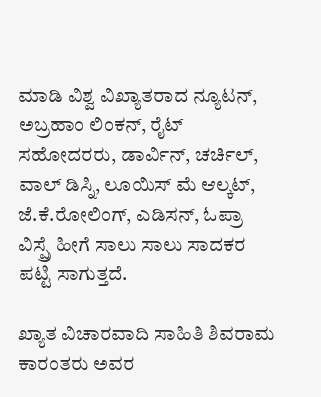ಮಾಡಿ ವಿಶ್ವ ವಿಖ್ಯಾತರಾದ ನ್ಯೂಟನ್, ಅಬ್ರಹಾಂ ಲಿಂಕನ್, ರೈಟ್ ಸಹೋದರರು, ಡಾರ್ವಿನ್, ಚರ್ಚಿಲ್, ವಾಲ್ ಡಿಸ್ನಿ, ಲೂಯಿಸ್ ಮೆ ಆಲ್ಕಟ್, ಜೆ.ಕೆ.ರೋಲಿಂಗ್, ಎಡಿಸನ್, ಓಪ್ರಾ ವಿಸ್ಪ್ರೆ ಹೀಗೆ ಸಾಲು ಸಾಲು ಸಾದಕರ ಪಟ್ಟಿ ಸಾಗುತ್ತದೆ.

ಖ್ಯಾತ ವಿಚಾರವಾದಿ ಸಾಹಿತಿ ಶಿವರಾಮ ಕಾರಂತರು ಅವರ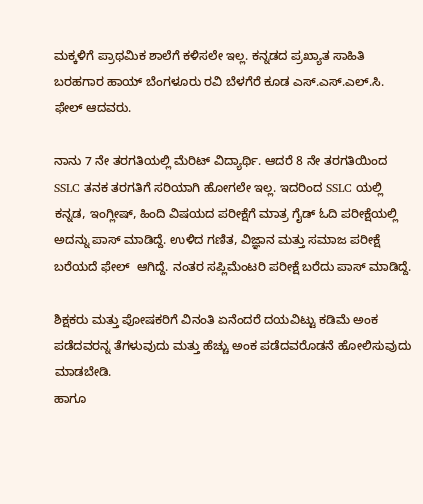ಮಕ್ಕಳಿಗೆ ಪ್ರಾಥಮಿಕ ಶಾಲೆಗೆ ಕಳಿಸಲೇ ಇಲ್ಲ. ಕನ್ನಡದ ಪ್ರಖ್ಯಾತ ಸಾಹಿತಿ ಬರಹಗಾರ ಹಾಯ್ ಬೆಂಗಳೂರು ರವಿ ಬೆಳಗೆರೆ ಕೂಡ ಎಸ್.ಎಸ್.ಎಲ್.ಸಿ. ಫೇಲ್ ಆದವರು.

ನಾನು 7 ನೇ ತರಗತಿಯಲ್ಲಿ ಮೆರಿಟ್ ವಿದ್ಯಾರ್ಥಿ. ಆದರೆ 8 ನೇ ತರಗತಿಯಿಂದ SSLC ತನಕ ತರಗತಿಗೆ ಸರಿಯಾಗಿ ಹೋಗಲೇ ಇಲ್ಲ. ಇದರಿಂದ SSLC ಯಲ್ಲಿ ಕನ್ನಡ, ಇಂಗ್ಲೀಷ್, ಹಿಂದಿ ವಿಷಯದ ಪರೀಕ್ಷೆಗೆ ಮಾತ್ರ ಗೈಡ್ ಓದಿ ಪರೀಕ್ಷೆಯಲ್ಲಿ ಅದನ್ನು ಪಾಸ್ ಮಾಡಿದ್ದೆ. ಉಳಿದ ಗಣಿತ, ವಿಜ್ಞಾನ ಮತ್ತು ಸಮಾಜ ಪರೀಕ್ಷೆ ಬರೆಯದೆ ಫೇಲ್  ಆಗಿದ್ದೆ. ನಂತರ ಸಪ್ಲಿಮೆಂಟರಿ ಪರೀಕ್ಷೆ ಬರೆದು ಪಾಸ್ ಮಾಡಿದ್ದೆ.

ಶಿಕ್ಷಕರು ಮತ್ತು ಪೋಷಕರಿಗೆ ವಿನಂತಿ ಏನೆಂದರೆ ದಯವಿಟ್ಟು ಕಡಿಮೆ ಅಂಕ ಪಡೆದವರನ್ನ ತೆಗಳುವುದು ಮತ್ತು ಹೆಚ್ಚು ಅಂಕ ಪಡೆದವರೊಡನೆ ಹೋಲಿಸುವುದು ಮಾಡಬೇಡಿ.
ಹಾಗೂ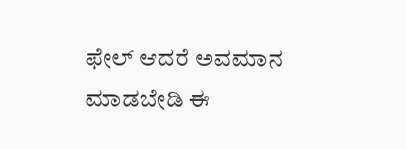ಫೇಲ್ ಆದರೆ ಅವಮಾನ ಮಾಡಬೇಡಿ ಈ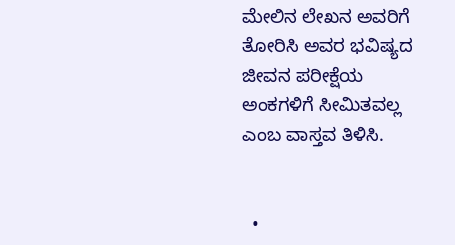ಮೇಲಿನ ಲೇಖನ ಅವರಿಗೆ ತೋರಿಸಿ ಅವರ ಭವಿಷ್ಯದ ಜೀವನ ಪರೀಕ್ಷೆಯ ಅಂಕಗಳಿಗೆ ಸೀಮಿತವಲ್ಲ ಎಂಬ ವಾಸ್ತವ ತಿಳಿಸಿ.


  •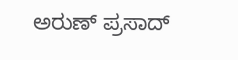ಅರುಣ್ ಪ್ರಸಾದ್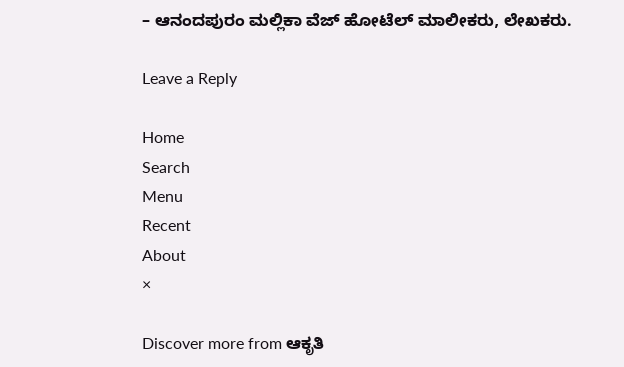– ಆನಂದಪುರಂ ಮಲ್ಲಿಕಾ ವೆಜ್ ಹೋಟೆಲ್ ಮಾಲೀಕರು, ಲೇಖಕರು.

Leave a Reply

Home
Search
Menu
Recent
About
×

Discover more from ಆಕೃತಿ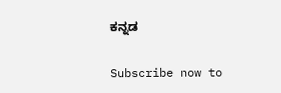ಕನ್ನಡ

Subscribe now to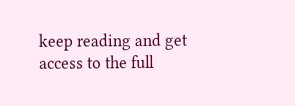keep reading and get access to the full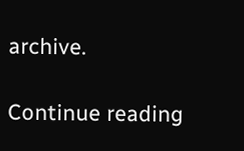archive.

Continue reading